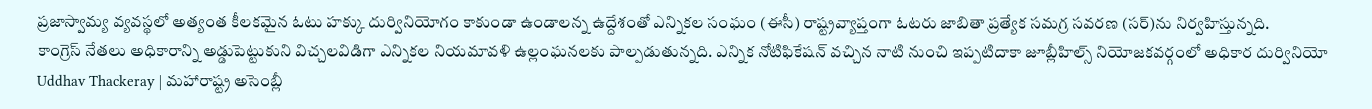ప్రజాస్వామ్య వ్యవస్థలో అత్యంత కీలకమైన ఓటు హక్కు దుర్వినియోగం కాకుండా ఉండాలన్న ఉద్దేశంతో ఎన్నికల సంఘం (ఈసీ) రాష్ట్రవ్యాప్తంగా ఓటరు జాబితా ప్రత్యేక సమగ్ర సవరణ (సర్)ను నిర్వహిస్తున్నది.
కాంగ్రెస్ నేతలు అధికారాన్ని అడ్డుపెట్టుకుని విచ్చలవిడిగా ఎన్నికల నియమావళి ఉల్లంఘనలకు పాల్పడుతున్నది. ఎన్నిక నోటిఫికేషన్ వచ్చిన నాటి నుంచి ఇప్పటిదాకా జూబ్లీహిల్స్ నియోజకవర్గంలో అధికార దుర్వినియో
Uddhav Thackeray | మహారాష్ట్ర అసెంబ్లీ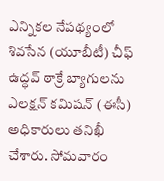ఎన్నికల నేపథ్యంలో శివసేన (యూబీటీ) చీఫ్ ఉద్ధవ్ ఠాక్రే బ్యాగులను ఎలక్షన్ కమిషన్ (ఈసీ) అధికారులు తనిఖీ చేశారు. సోమవారం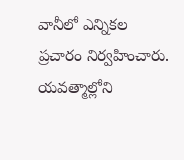వానీలో ఎన్నికల ప్రచారం నిర్వహించారు. యవత్మాల్లోని